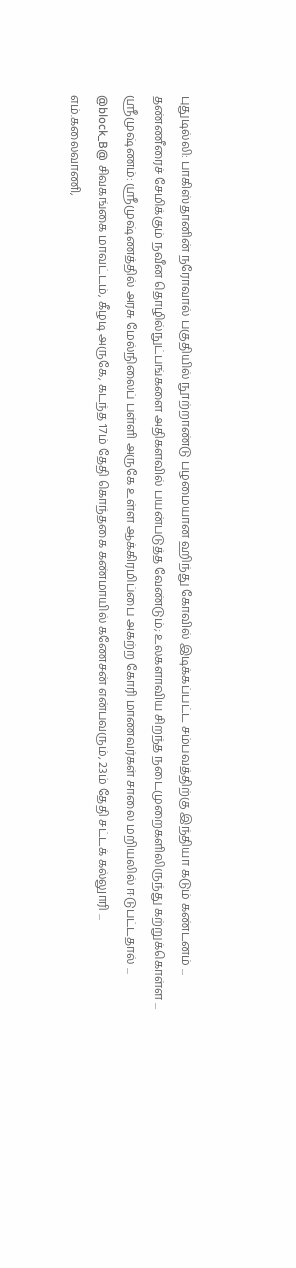புதுடில்லி: பாகிஸ்தானின் நரோவால் பகுதியில் நூற்றாண்டு பழமையான ஹிந்து கோவில் இடிக்கப்பட்ட சம்பவத்திற்கு இந்தியா கடும் கண்டனம் ...
தண்ணீரைச் சேமிக்கும் நவீன தொழில்நுட்பங்களை அதிகளவில் பயன்படுத்த வேண்டும்; உலகளாவிய சிறந்த நடைமுறைகளிலிருந்து கற்றுக்கொள்ள ...
ஸ்ரீமுஷ்ணம்: ஸ்ரீமுஷ்ணத்தில் அரசு மேல்நிலைப் பள்ளி அருகே உள்ள ஆக்கிரமிப்பை அகற்ற கோரி மாணவர்கள் சாலை மறியலில் ஈடுபட்டதால் ...
@block_B@ சிவகங்கை மாவட்டம், கீழடி அருகே, கடந்த 17ம் தேதி கொந்தகை கண்மாயில் கணேசன் என்பவரும், 23ம் தேதி சட்டக் கல்லுாரி ...
எம்.கலைவாணி,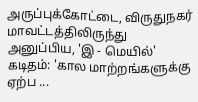அருப்புக்கோட்டை, விருதுநகர் மாவட்டத்திலிருந்து அனுப்பிய, 'இ - மெயில்' கடிதம்: 'கால மாற்றங்களுக்கு ஏற்ப ...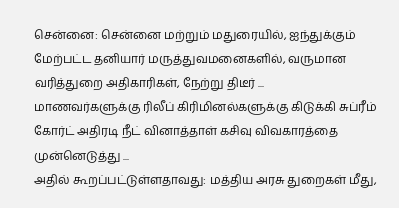சென்னை: சென்னை மற்றும் மதுரையில், ஐந்துக்கும் மேற்பட்ட தனியார் மருத்துவமனைகளில், வருமான வரித்துறை அதிகாரிகள், நேற்று திடீர் ...
மாணவர்களுக்கு ரிலீப் கிரிமினல்களுக்கு கிடுக்கி சுப்ரீம் கோர்ட் அதிரடி நீட் வினாத்தாள் கசிவு விவகாரத்தை முன்னெடுத்து ...
அதில் கூறப்பட்டுள்ளதாவது: மத்திய அரசு துறைகள் மீது,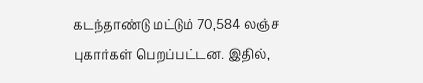கடந்தாண்டு மட்டும் 70,584 லஞ்ச புகார்கள் பெறப்பட்டன. இதில்,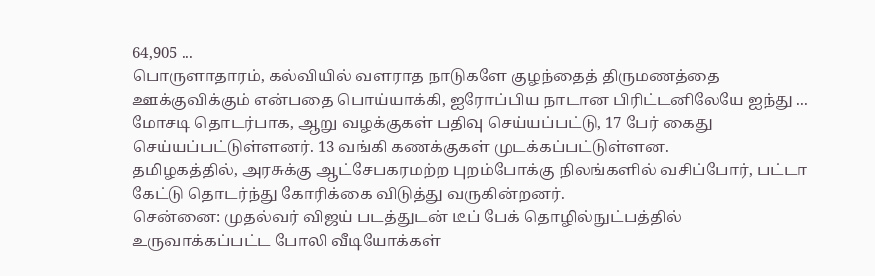64,905 ...
பொருளாதாரம், கல்வியில் வளராத நாடுகளே குழந்தைத் திருமணத்தை ஊக்குவிக்கும் என்பதை பொய்யாக்கி, ஐரோப்பிய நாடான பிரிட்டனிலேயே ஐந்து ...
மோசடி தொடர்பாக, ஆறு வழக்குகள் பதிவு செய்யப்பட்டு, 17 பேர் கைது செய்யப்பட்டுள்ளனர். 13 வங்கி கணக்குகள் முடக்கப்பட்டுள்ளன.
தமிழகத்தில், அரசுக்கு ஆட்சேபகரமற்ற புறம்போக்கு நிலங்களில் வசிப்போர், பட்டா கேட்டு தொடர்ந்து கோரிக்கை விடுத்து வருகின்றனர்.
சென்னை: முதல்வர் விஜய் படத்துடன் டீப் பேக் தொழில்நுட்பத்தில் உருவாக்கப்பட்ட போலி வீடியோக்கள்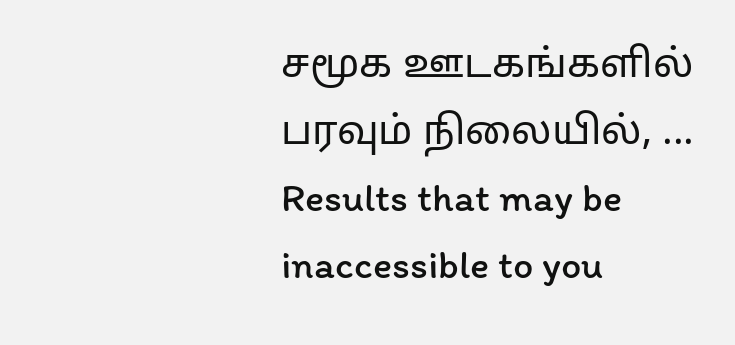சமூக ஊடகங்களில் பரவும் நிலையில், ...
Results that may be inaccessible to you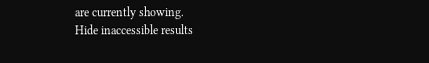are currently showing.
Hide inaccessible results